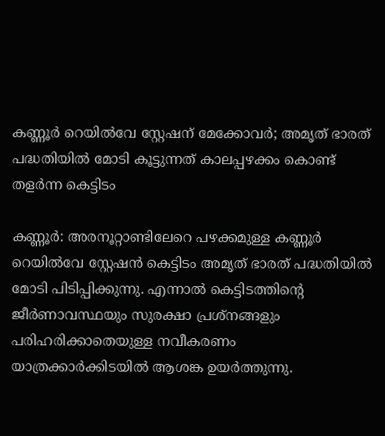കണ്ണൂർ റെയിൽവേ സ്റ്റേഷന് മേക്കോവർ; അമൃത് ഭാരത് പദ്ധതിയിൽ മോടി കൂട്ടുന്നത് കാലപ്പഴക്കം കൊണ്ട് തളർന്ന കെട്ടിടം

കണ്ണൂർ: അരനൂറ്റാണ്ടിലേറെ പഴക്കമുള്ള കണ്ണൂർ റെയിൽവേ സ്റ്റേഷൻ കെട്ടിടം അമൃത് ഭാരത് പദ്ധതിയിൽ മോടി പിടിപ്പിക്കുന്നു. എന്നാൽ കെട്ടിടത്തിൻ്റെ ജീർണാവസ്ഥയും സുരക്ഷാ പ്രശ്‌നങ്ങളും പരിഹരിക്കാതെയുള്ള നവീകരണം യാത്രക്കാർക്കിടയിൽ ആശങ്ക ഉയർത്തുന്നു.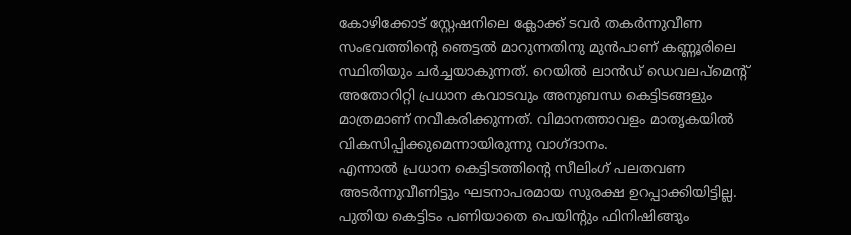കോഴിക്കോട് സ്റ്റേഷനിലെ ക്ലോക്ക് ടവർ തകർന്നുവീണ സംഭവത്തിൻ്റെ ഞെട്ടൽ മാറുന്നതിനു മുൻപാണ് കണ്ണൂരിലെ സ്ഥിതിയും ചർച്ചയാകുന്നത്. റെയിൽ ലാൻഡ് ഡെവലപ്‌മെൻ്റ് അതോറിറ്റി പ്രധാന കവാടവും അനുബന്ധ കെട്ടിടങ്ങളും മാത്രമാണ് നവീകരിക്കുന്നത്. വിമാനത്താവളം മാതൃകയിൽ വികസിപ്പിക്കുമെന്നായിരുന്നു വാഗ്ദാനം.
എന്നാൽ പ്രധാന കെട്ടിടത്തിൻ്റെ സീലിംഗ് പലതവണ അടർന്നുവീണിട്ടും ഘടനാപരമായ സുരക്ഷ ഉറപ്പാക്കിയിട്ടില്ല. പുതിയ കെട്ടിടം പണിയാതെ പെയിൻ്റും ഫിനിഷിങ്ങും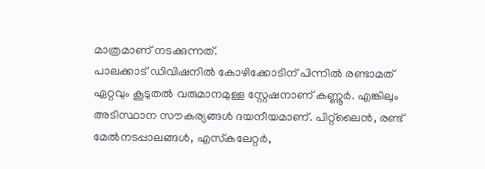മാത്രമാണ് നടക്കുന്നത്.
പാലക്കാട് ഡിവിഷനിൽ കോഴിക്കോടിന് പിന്നിൽ രണ്ടാമത് ഏറ്റവും കൂടുതൽ വരുമാനമുള്ള സ്റ്റേഷനാണ് കണ്ണൂർ. എങ്കിലും അടിസ്ഥാന സൗകര്യങ്ങൾ ദയനീയമാണ്. പിറ്റ്‌ലൈൻ, രണ്ട് മേൽനടപ്പാലങ്ങൾ, എസ്‌കലേറ്റർ,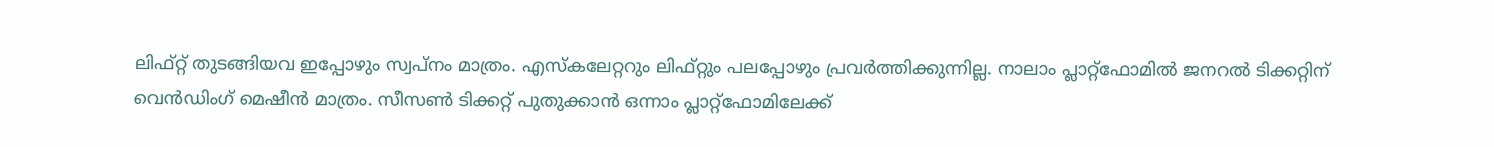ലിഫ്റ്റ് തുടങ്ങിയവ ഇപ്പോഴും സ്വപ്നം മാത്രം. എസ്‌കലേറ്ററും ലിഫ്റ്റും പലപ്പോഴും പ്രവർത്തിക്കുന്നില്ല. നാലാം പ്ലാറ്റ്ഫോമിൽ ജനറൽ ടിക്കറ്റിന് വെൻഡിംഗ് മെഷീൻ മാത്രം. സീസൺ ടിക്കറ്റ് പുതുക്കാൻ ഒന്നാം പ്ലാറ്റ്ഫോമിലേക്ക്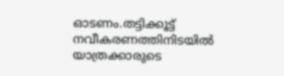ഓടണം.തട്ടിക്കൂട്ട് നവീകരണത്തിനിടയിൽ യാത്രക്കാരുടെ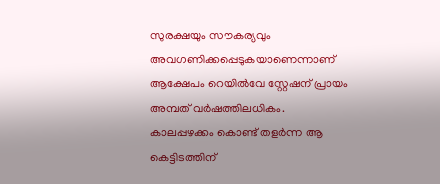സുരക്ഷയും സൗകര്യവും അവഗണിക്കപ്പെടുകയാണെന്നാണ് ആക്ഷേപം റെയിൽവേ സ്റ്റേഷന് പ്രായം അമ്പത് വർഷത്തിലധികം. കാലപ്പഴക്കം കൊണ്ട് തളർന്ന ആ കെട്ടിടത്തിന്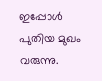ഇപ്പോൾ പുതിയ മുഖം വരുന്നു.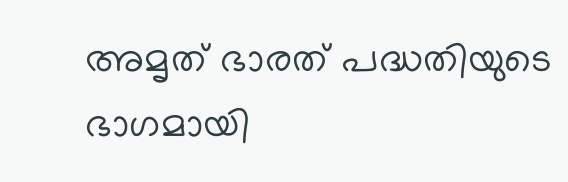അമൃത് ഭാരത് പദ്ധതിയുടെ ഭാഗമായി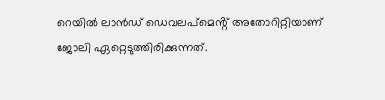റെയിൽ ലാൻഡ് ഡെവലപ്മെൻ്റ് അതോറിറ്റിയാണ് ജോലി ഏറ്റെടുത്തിരിക്കുന്നത്.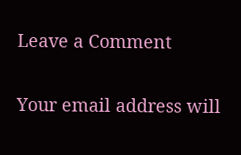Leave a Comment

Your email address will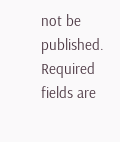not be published. Required fields are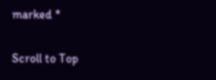marked *

Scroll to Top